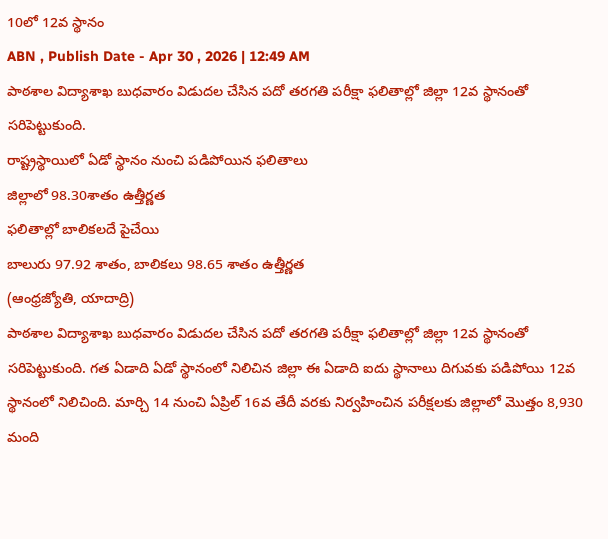10లో 12వ స్థానం
ABN , Publish Date - Apr 30 , 2026 | 12:49 AM
పాఠశాల విద్యాశాఖ బుధవారం విడుదల చేసిన పదో తరగతి పరీక్షా ఫలితాల్లో జిల్లా 12వ స్థానంతో సరిపెట్టుకుంది.
రాష్ట్రస్థాయిలో ఏడో స్థానం నుంచి పడిపోయిన ఫలితాలు
జిల్లాలో 98.30శాతం ఉత్తీర్ణత
ఫలితాల్లో బాలికలదే పైచేయి
బాలురు 97.92 శాతం, బాలికలు 98.65 శాతం ఉత్తీర్ణత
(ఆంధ్రజ్యోతి, యాదాద్రి)
పాఠశాల విద్యాశాఖ బుధవారం విడుదల చేసిన పదో తరగతి పరీక్షా ఫలితాల్లో జిల్లా 12వ స్థానంతో సరిపెట్టుకుంది. గత ఏడాది ఏడో స్థానంలో నిలిచిన జిల్లా ఈ ఏడాది ఐదు స్థానాలు దిగువకు పడిపోయి 12వ స్థానంలో నిలిచింది. మార్చి 14 నుంచి ఏప్రిల్ 16వ తేదీ వరకు నిర్వహించిన పరీక్షలకు జిల్లాలో మొత్తం 8,930 మంది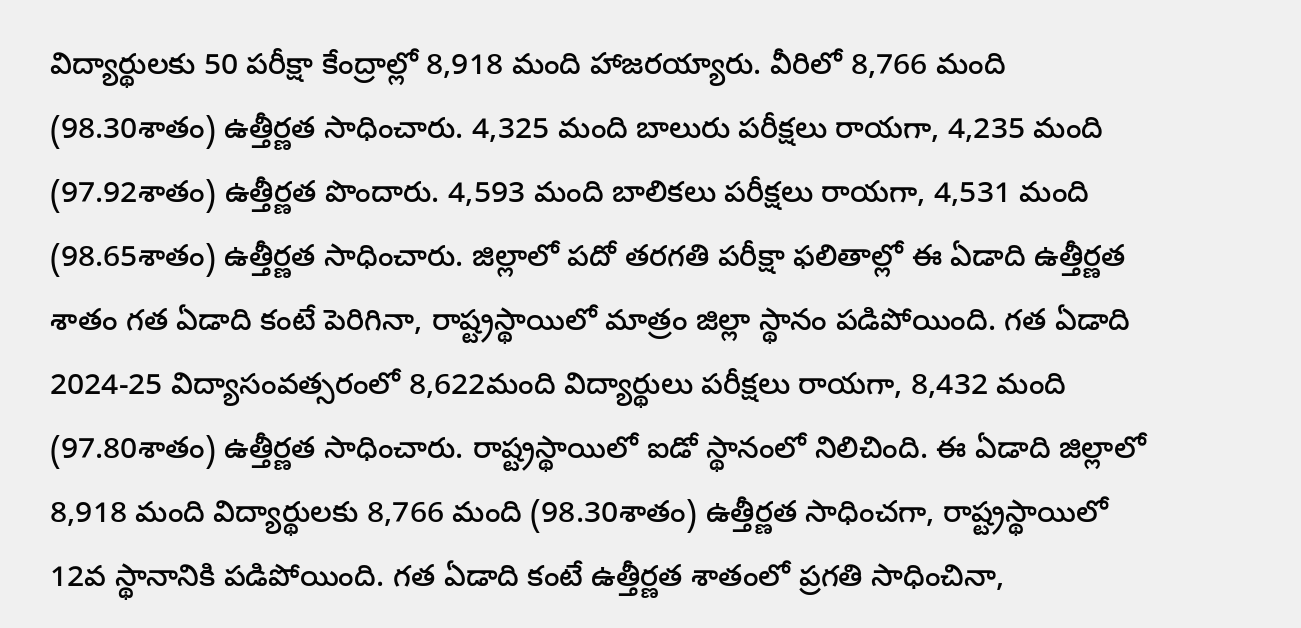విద్యార్థులకు 50 పరీక్షా కేంద్రాల్లో 8,918 మంది హాజరయ్యారు. వీరిలో 8,766 మంది (98.30శాతం) ఉత్తీర్ణత సాధించారు. 4,325 మంది బాలురు పరీక్షలు రాయగా, 4,235 మంది (97.92శాతం) ఉత్తీర్ణత పొందారు. 4,593 మంది బాలికలు పరీక్షలు రాయగా, 4,531 మంది (98.65శాతం) ఉత్తీర్ణత సాధించారు. జిల్లాలో పదో తరగతి పరీక్షా ఫలితాల్లో ఈ ఏడాది ఉత్తీర్ణత శాతం గత ఏడాది కంటే పెరిగినా, రాష్ట్రస్థాయిలో మాత్రం జిల్లా స్థానం పడిపోయింది. గత ఏడాది 2024-25 విద్యాసంవత్సరంలో 8,622మంది విద్యార్థులు పరీక్షలు రాయగా, 8,432 మంది (97.80శాతం) ఉత్తీర్ణత సాధించారు. రాష్ట్రస్థాయిలో ఐడో స్థానంలో నిలిచింది. ఈ ఏడాది జిల్లాలో 8,918 మంది విద్యార్థులకు 8,766 మంది (98.30శాతం) ఉత్తీర్ణత సాధించగా, రాష్ట్రస్థాయిలో 12వ స్థానానికి పడిపోయింది. గత ఏడాది కంటే ఉత్తీర్ణత శాతంలో ప్రగతి సాధించినా,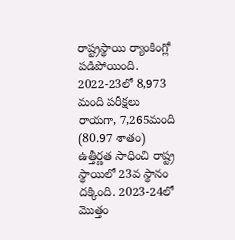రాష్ట్రస్థాయి ర్యాంకింగ్లో పడిపోయింది. 2022-23లో 8,973 మంది పరీక్షలు రాయగా, 7,265మంది (80.97 శాతం) ఉత్తీర్ణత సాధించి రాష్ట్ర స్థాయిలో 23వ స్థానం దక్కింది. 2023-24లో మొత్తం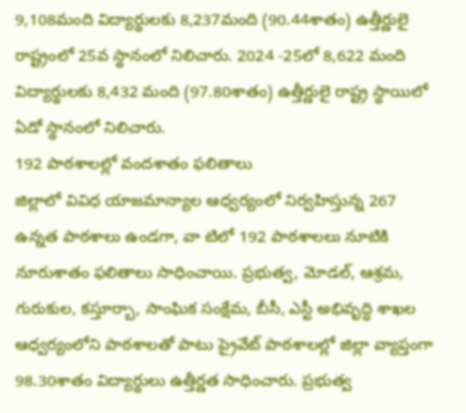9,108మంది విద్యార్థులకు 8,237మంది (90.44శాతం) ఉత్తీర్ణులై రాష్ట్రంలో 25వ స్థానంలో నిలిచారు. 2024 -25లో 8,622 మంది విద్యార్థులకు 8,432 మంది (97.80శాతం) ఉత్తీర్ణులై రాష్ట్ర స్థాయిలో ఏడో స్థానంలో నిలిచారు.
192 పాఠశాలల్లో వందశాతం ఫలితాలు
జిల్లాలో వివిధ యాజమాన్యాల ఆధ్వర్యంలో నిర్వహిస్తున్న 267 ఉన్నత పాఠశాలు ఉండగా, వా టిలో 192 పాఠశాలలు నూటికి నూరుశాతం ఫలితాలు సాధించాయి. ప్రభుత్వ, మోడల్, ఆశ్రమ, గురుకుల, కస్తూర్బా, సాంఘిక సంక్షేమ, బీసీ, ఎస్టీ అభివృద్ధి శాఖల ఆధ్వర్యంలోని పాఠశాలతో పాటు ప్రైవేట్ పాఠశాలల్లో జిల్లా వ్యాప్తంగా 98.30శాతం విద్యార్థులు ఉత్తీర్ణత సాధించారు. ప్రభుత్వ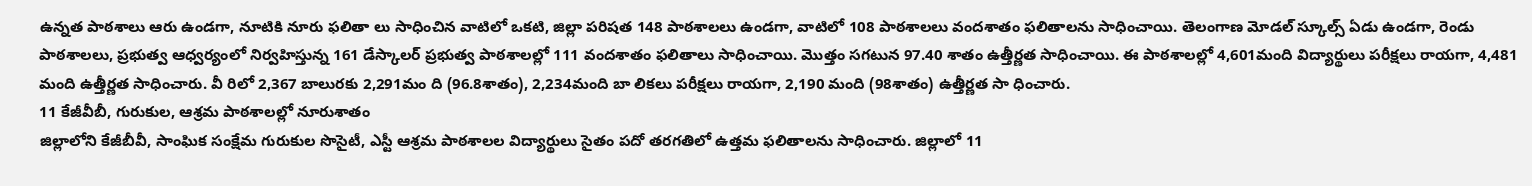ఉన్నత పాఠశాలు ఆరు ఉండగా, నూటికి నూరు ఫలితా లు సాధించిన వాటిలో ఒకటి, జిల్లా పరిషత 148 పాఠశాలలు ఉండగా, వాటిలో 108 పాఠశాలలు వందశాతం ఫలితాలను సాధించాయి. తెలంగాణ మోడల్ స్కూల్స్ ఏడు ఉండగా, రెండు పాఠశాలలు, ప్రభుత్వ ఆధ్వర్యంలో నిర్వహిస్తున్న 161 డేస్కాలర్ ప్రభుత్వ పాఠశాలల్లో 111 వందశాతం ఫలితాలు సాధించాయి. మొత్తం సగటున 97.40 శాతం ఉత్తీర్ణత సాధించాయి. ఈ పాఠశాలల్లో 4,601మంది విద్యార్థులు పరీక్షలు రాయగా, 4,481 మంది ఉత్తీర్ణత సాధించారు. వీ రిలో 2,367 బాలురకు 2,291మం ది (96.8శాతం), 2,234మంది బా లికలు పరీక్షలు రాయగా, 2,190 మంది (98శాతం) ఉత్తీర్ణత సా ధించారు.
11 కేజీవీబీ, గురుకుల, ఆశ్రమ పాఠశాలల్లో నూరుశాతం
జిల్లాలోని కేజీబీవీ, సాంఘిక సంక్షేమ గురుకుల సొసైటీ, ఎస్టీ ఆశ్రమ పాఠశాలల విద్యార్థులు సైతం పదో తరగతిలో ఉత్తమ ఫలితాలను సాధించారు. జిల్లాలో 11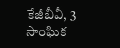కేజీబీవీ, 3 సాంఘిక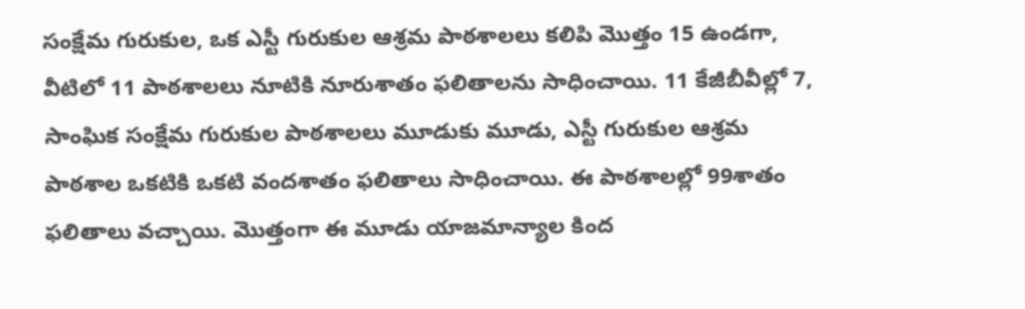సంక్షేమ గురుకుల, ఒక ఎస్టీ గురుకుల ఆశ్రమ పాఠశాలలు కలిపి మొత్తం 15 ఉండగా, వీటిలో 11 పాఠశాలలు నూటికి నూరుశాతం ఫలితాలను సాధించాయి. 11 కేజీబీవీల్లో 7, సాంఘిక సంక్షేమ గురుకుల పాఠశాలలు మూడుకు మూడు, ఎస్టీ గురుకుల ఆశ్రమ పాఠశాల ఒకటికి ఒకటి వందశాతం ఫలితాలు సాధించాయి. ఈ పాఠశాలల్లో 99శాతం ఫలితాలు వచ్చాయి. మొత్తంగా ఈ మూడు యాజమాన్యాల కింద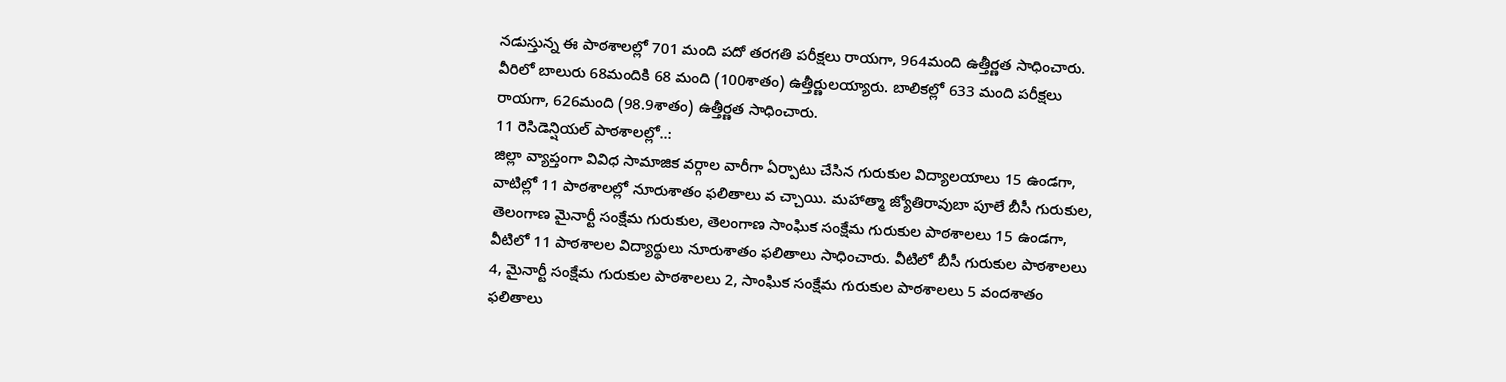నడుస్తున్న ఈ పాఠశాలల్లో 701 మంది పదో తరగతి పరీక్షలు రాయగా, 964మంది ఉత్తీర్ణత సాధించారు. వీరిలో బాలురు 68మందికి 68 మంది (100శాతం) ఉత్తీర్ణులయ్యారు. బాలికల్లో 633 మంది పరీక్షలు రాయగా, 626మంది (98.9శాతం) ఉత్తీర్ణత సాధించారు.
11 రెసిడెన్షియల్ పాఠశాలల్లో..:
జిల్లా వ్యాప్తంగా వివిధ సామాజిక వర్గాల వారీగా ఏర్పాటు చేసిన గురుకుల విద్యాలయాలు 15 ఉండగా, వాటిల్లో 11 పాఠశాలల్లో నూరుశాతం ఫలితాలు వ చ్చాయి. మహాత్మా జ్యోతిరావుబా పూలే బీసీ గురుకుల, తెలంగాణ మైనార్టీ సంక్షేమ గురుకుల, తెలంగాణ సాంఘిక సంక్షేమ గురుకుల పాఠశాలలు 15 ఉండగా, వీటిలో 11 పాఠశాలల విద్యార్థులు నూరుశాతం ఫలితాలు సాధించారు. వీటిలో బీసీ గురుకుల పాఠశాలలు 4, మైనార్టీ సంక్షేమ గురుకుల పాఠశాలలు 2, సాంఘిక సంక్షేమ గురుకుల పాఠశాలలు 5 వందశాతం ఫలితాలు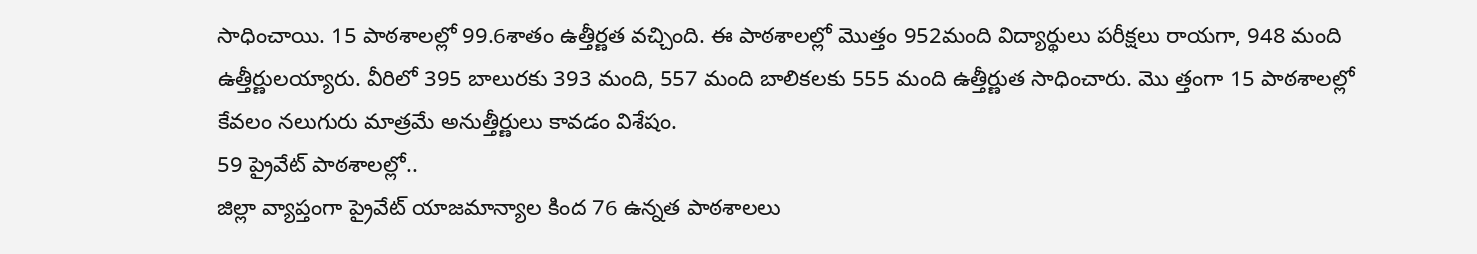సాధించాయి. 15 పాఠశాలల్లో 99.6శాతం ఉత్తీర్ణత వచ్చింది. ఈ పాఠశాలల్లో మొత్తం 952మంది విద్యార్థులు పరీక్షలు రాయగా, 948 మంది ఉత్తీర్ణులయ్యారు. వీరిలో 395 బాలురకు 393 మంది, 557 మంది బాలికలకు 555 మంది ఉత్తీర్ణుత సాధించారు. మొ త్తంగా 15 పాఠశాలల్లో కేవలం నలుగురు మాత్రమే అనుత్తీర్ణులు కావడం విశేషం.
59 ప్రైవేట్ పాఠశాలల్లో..
జిల్లా వ్యాప్తంగా ప్రైవేట్ యాజమాన్యాల కింద 76 ఉన్నత పాఠశాలలు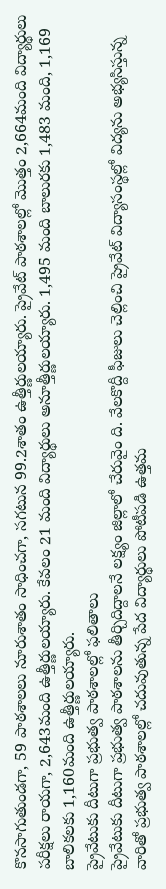కొనసాగుతుండగా, 59 పాఠశాలలు నూరుశాతం సాధించగా, సగటున 99.2శాతం ఉత్తీర్ణులయ్యారు. ప్రైవేట్ పాఠశాలల్లో మొత్తం 2,664మంది విద్యార్థులు పరీక్షలు రాయగా, 2,643మంది ఉత్తీర్ణులయ్యారు. కేవలం 21 మంది విద్యార్థులు అనూత్తీర్ణులయ్యారు. 1,495 మంది బాలురకు 1,483 మంది, 1,169 బాలికలకు 1,160మంది ఉత్తీర్ణులయ్యారు.
ప్రైవేటుకు దీటుగా ప్రభుత్వ పాఠశాలల్లో ఫలితాలు
ప్రైవేటుకు దీటుగా ప్రభుత్వ పాఠశాలను తీర్చిదిద్దాలనే లక్ష్యం జిల్లాలో చేరువైం ది. వేలకొద్దీ ఫీజులు చెల్లించి ప్రైవేట్ విద్యాసంస్థల్లో విద్యను అభ్యసిస్తున్న వారితో ప్రభుత్వ పాఠశాలల్లో చదువుతున్న పేద విద్యార్థులు పోటీపడి ఉత్తమ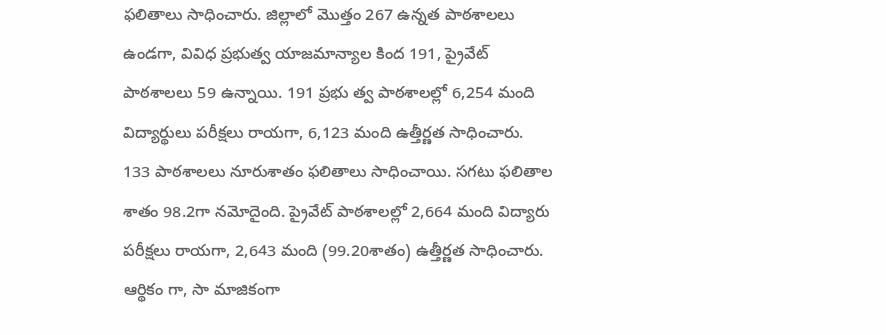ఫలితాలు సాధించారు. జిల్లాలో మొత్తం 267 ఉన్నత పాఠశాలలు ఉండగా, వివిధ ప్రభుత్వ యాజమాన్యాల కింద 191, ప్రైవేట్ పాఠశాలలు 59 ఉన్నాయి. 191 ప్రభు త్వ పాఠశాలల్లో 6,254 మంది విద్యార్థులు పరీక్షలు రాయగా, 6,123 మంది ఉత్తీర్ణత సాధించారు. 133 పాఠశాలలు నూరుశాతం ఫలితాలు సాధించాయి. సగటు ఫలితాల శాతం 98.2గా నమోదైంది. ప్రైవేట్ పాఠశాలల్లో 2,664 మంది విద్యారు పరీక్షలు రాయగా, 2,643 మంది (99.20శాతం) ఉత్తీర్ణత సాధించారు. ఆర్థికం గా, సా మాజికంగా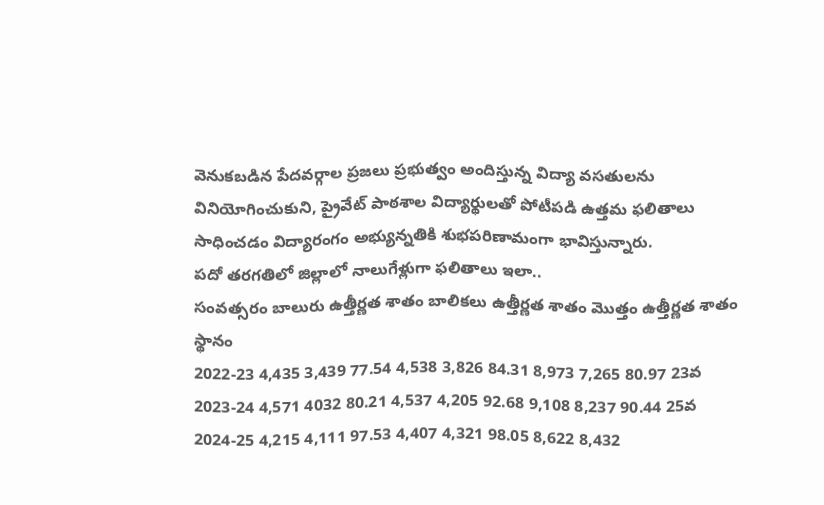వెనుకబడిన పేదవర్గాల ప్రజలు ప్రభుత్వం అందిస్తున్న విద్యా వసతులను వినియోగించుకుని, ప్రైవేట్ పాఠశాల విద్యార్థులతో పోటీపడి ఉత్తమ ఫలితాలు సాధించడం విద్యారంగం అభ్యున్నతికి శుభపరిణామంగా భావిస్తున్నారు.
పదో తరగతిలో జిల్లాలో నాలుగేళ్లుగా ఫలితాలు ఇలా..
సంవత్సరం బాలురు ఉత్తీర్ణత శాతం బాలికలు ఉత్తీర్ణత శాతం మొత్తం ఉత్తీర్ణత శాతం స్థానం
2022-23 4,435 3,439 77.54 4,538 3,826 84.31 8,973 7,265 80.97 23వ
2023-24 4,571 4032 80.21 4,537 4,205 92.68 9,108 8,237 90.44 25వ
2024-25 4,215 4,111 97.53 4,407 4,321 98.05 8,622 8,432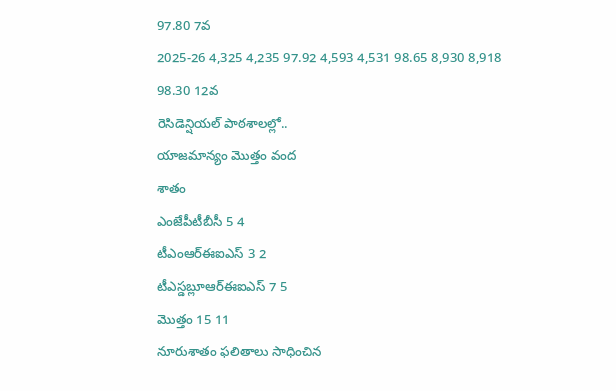97.80 7వ
2025-26 4,325 4,235 97.92 4,593 4,531 98.65 8,930 8,918 98.30 12వ
రెసిడెన్షియల్ పాఠశాలల్లో..
యాజమాన్యం మొత్తం వంద
శాతం
ఎంజేపీటీబీసీ 5 4
టీఎంఆర్ఈఐఎస్ 3 2
టీఎస్డబ్లూఆర్ఈఐఎస్ 7 5
మొత్తం 15 11
నూరుశాతం ఫలితాలు సాధించిన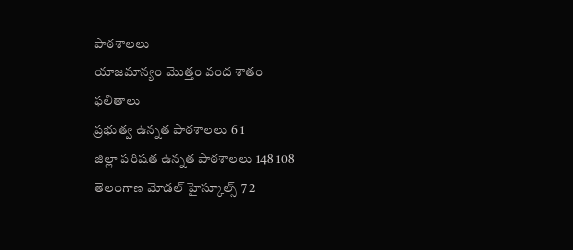పాఠశాలలు
యాజమాన్యం మొత్తం వంద శాతం
ఫలితాలు
ప్రభుత్వ ఉన్నత పాఠశాలలు 6 1
జిల్లా పరిషత ఉన్నత పాఠశాలలు 148 108
తెలంగాణ మోడల్ హైస్కూల్స్ 7 2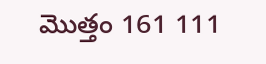మొత్తం 161 111